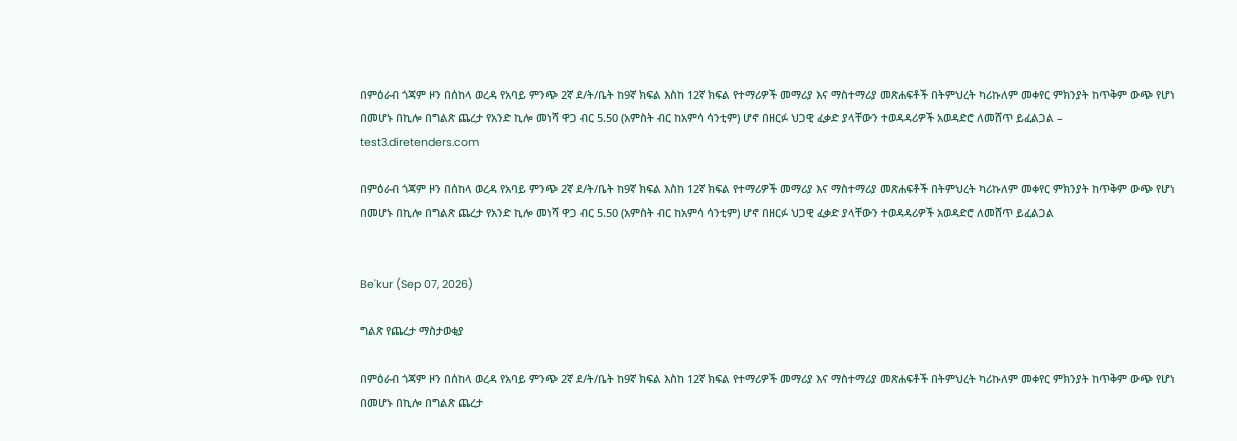በምዕራብ ጎጃም ዞን በሰከላ ወረዳ የአባይ ምንጭ 2ኛ ደ/ት/ቤት ከ9ኛ ክፍል እስከ 12ኛ ክፍል የተማሪዎች መማሪያ እና ማስተማሪያ መጽሐፍቶች በትምህረት ካሪኩለም መቀየር ምክንያት ከጥቅም ውጭ የሆነ በመሆኑ በኪሎ በግልጽ ጨረታ የአንድ ኪሎ መነሻ ዋጋ ብር 5.50 (አምስት ብር ከአምሳ ሳንቲም) ሆኖ በዘርፉ ህጋዊ ፈቃድ ያላቸውን ተወዳዳሪዎች አወዳድሮ ለመሸጥ ይፈልጋል – test3.diretenders.com

በምዕራብ ጎጃም ዞን በሰከላ ወረዳ የአባይ ምንጭ 2ኛ ደ/ት/ቤት ከ9ኛ ክፍል እስከ 12ኛ ክፍል የተማሪዎች መማሪያ እና ማስተማሪያ መጽሐፍቶች በትምህረት ካሪኩለም መቀየር ምክንያት ከጥቅም ውጭ የሆነ በመሆኑ በኪሎ በግልጽ ጨረታ የአንድ ኪሎ መነሻ ዋጋ ብር 5.50 (አምስት ብር ከአምሳ ሳንቲም) ሆኖ በዘርፉ ህጋዊ ፈቃድ ያላቸውን ተወዳዳሪዎች አወዳድሮ ለመሸጥ ይፈልጋል


Be'kur (Sep 07, 2026)

ግልጽ የጨረታ ማስታወቂያ

በምዕራብ ጎጃም ዞን በሰከላ ወረዳ የአባይ ምንጭ 2ኛ ደ/ት/ቤት ከ9ኛ ክፍል እስከ 12ኛ ክፍል የተማሪዎች መማሪያ እና ማስተማሪያ መጽሐፍቶች በትምህረት ካሪኩለም መቀየር ምክንያት ከጥቅም ውጭ የሆነ በመሆኑ በኪሎ በግልጽ ጨረታ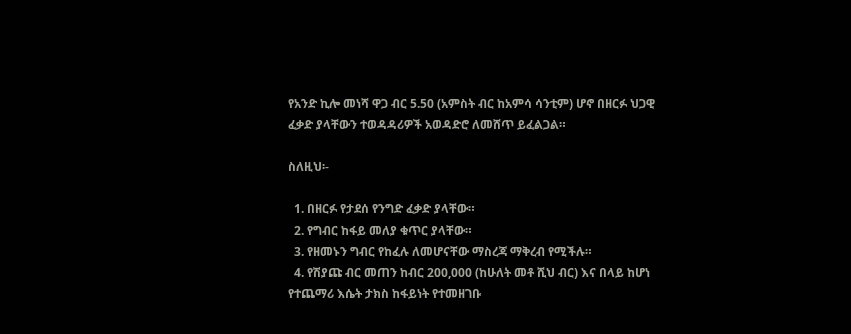የአንድ ኪሎ መነሻ ዋጋ ብር 5.50 (አምስት ብር ከአምሳ ሳንቲም) ሆኖ በዘርፉ ህጋዊ ፈቃድ ያላቸውን ተወዳዳሪዎች አወዳድሮ ለመሸጥ ይፈልጋል።

ስለዚህ፡-

  1. በዘርፉ የታደሰ የንግድ ፈቃድ ያላቸው።
  2. የግብር ከፋይ መለያ ቁጥር ያላቸው።
  3. የዘመኑን ግብር የከፈሉ ለመሆናቸው ማስረጃ ማቅረብ የሚችሉ።
  4. የሽያጩ ብር መጠን ከብር 200,000 (ከሁለት መቶ ሺህ ብር) እና በላይ ከሆነ የተጨማሪ እሴት ታክስ ከፋይነት የተመዘገቡ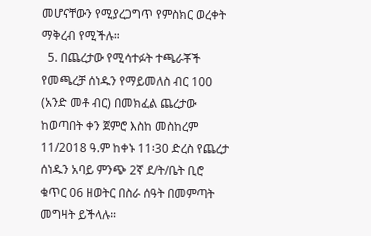መሆናቸውን የሚያረጋግጥ የምስክር ወረቀት ማቅረብ የሚችሉ።
  5. በጨረታው የሚሳተፉት ተጫራቾች የመጫረቻ ሰነዱን የማይመለስ ብር 100 (አንድ መቶ ብር) በመክፈል ጨረታው ከወጣበት ቀን ጀምሮ እስከ መስከረም 11/2018 ዓ.ም ከቀኑ 11፡30 ድረስ የጨረታ ሰነዱን አባይ ምንጭ 2ኛ ደ/ት/ቤት ቢሮ ቁጥር 06 ዘወትር በስራ ሰዓት በመምጣት መግዛት ይችላሉ።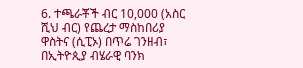6. ተጫራቾች ብር 10,000 (አስር ሺህ ብር) የጨረታ ማስከበሪያ ዋስትና (ሲፒኦ) በጥሬ ገንዘብ፣ በኢትዮጲያ ብሄራዊ ባንክ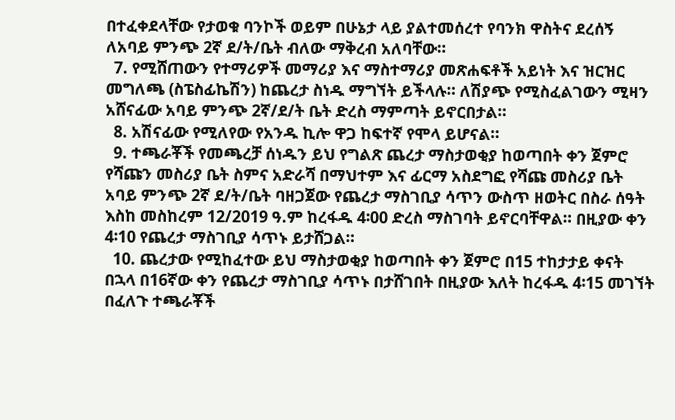በተፈቀደላቸው የታወቁ ባንኮች ወይም በሁኔታ ላይ ያልተመሰረተ የባንክ ዋስትና ደረሰኝ ለአባይ ምንጭ 2ኛ ደ/ት/ቤት ብለው ማቅረብ አለባቸው።
  7. የሚሸጠውን የተማሪዎች መማሪያ እና ማስተማሪያ መጽሐፍቶች አይነት እና ዝርዝር መግለጫ (ስፔስፊኬሽን) ከጨረታ ስነዱ ማግኘት ይችላሉ። ለሽያጭ የሚስፈልገውን ሚዛን አሸናፊው አባይ ምንጭ 2ኛ/ደ/ት ቤት ድረስ ማምጣት ይኖርበታል።
  8. አሽናፊው የሚለየው የአንዱ ኪሎ ዋጋ ከፍተኛ የሞላ ይሆናል።
  9. ተጫራቾች የመጫረቻ ሰነዱን ይህ የግልጽ ጨረታ ማስታወቂያ ከወጣበት ቀን ጀምሮ የሻጩን መስሪያ ቤት ስምና አድራሻ በማህተም እና ፊርማ አስደግፎ የሻጩ መስሪያ ቤት አባይ ምንጭ 2ኛ ደ/ት/ቤት ባዘጋጀው የጨረታ ማስገቢያ ሳጥን ውስጥ ዘወትር በስራ ሰዓት እስከ መስከረም 12/2019 ዓ.ም ከረፋዱ 4፡00 ድረስ ማስገባት ይኖርባቸዋል። በዚያው ቀን 4፡10 የጨረታ ማስገቢያ ሳጥኑ ይታሸጋል።
  10. ጨረታው የሚከፈተው ይህ ማስታወቂያ ከወጣበት ቀን ጀምሮ በ15 ተከታታይ ቀናት በኋላ በ16ኛው ቀን የጨረታ ማስገቢያ ሳጥኑ በታሸገበት በዚያው እለት ከረፋዱ 4፡15 መገኘት በፈለጉ ተጫራቾች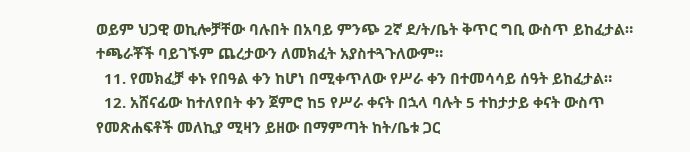ወይም ህጋዊ ወኪሎቻቸው ባሉበት በአባይ ምንጭ 2ኛ ደ/ት/ቤት ቅጥር ግቢ ውስጥ ይከፈታል። ተጫራቾች ባይገኙም ጨረታውን ለመክፈት አያስተጓጉለውም።
  11. የመክፈቻ ቀኑ የበዓል ቀን ከሆነ በሚቀጥለው የሥራ ቀን በተመሳሳይ ሰዓት ይከፈታል።
  12. አሸናፊው ከተለየበት ቀን ጀምሮ ከ5 የሥራ ቀናት በኋላ ባሉት 5 ተከታታይ ቀናት ውስጥ የመጽሐፍቶች መለኪያ ሚዛን ይዘው በማምጣት ከት/ቤቱ ጋር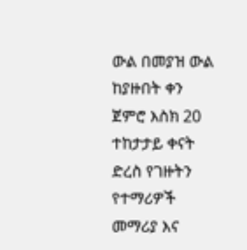ውል በመያዝ ውል ከያዙበት ቀን ጀምሮ እስክ 20 ተከታታይ ቀናት ድረስ የገዙትን የተማሪዎች መማሪያ እና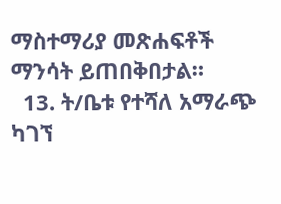ማስተማሪያ መጽሐፍቶች ማንሳት ይጠበቅበታል።
  13. ት/ቤቱ የተሻለ አማራጭ ካገኘ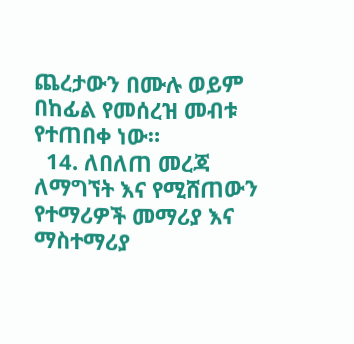ጨረታውን በሙሉ ወይም በከፊል የመሰረዝ መብቱ የተጠበቀ ነው።
  14. ለበለጠ መረጃ ለማግኘት እና የሚሸጠውን የተማሪዎች መማሪያ እና ማስተማሪያ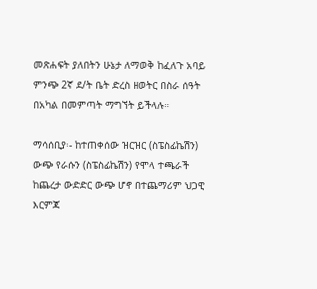መጽሐፍት ያለበትን ሁኔታ ለማወቅ ከፈለጉ አባይ ምንጭ 2ኛ ደ/ት ቤት ድረስ ዘወትር በስራ ሰዓት በአካል በመምጣት ማግኘት ይችላሉ።

ማሳሰቢያ፡- ከተጠቀሰው ዝርዝር (ስፔስፊኬሽን) ውጭ የራሱን (ስፔስፊኬሽን) የሞላ ተጫራች ከጨረታ ውድድር ውጭ ሆኖ በተጨማሪም ህጋዊ እርምጃ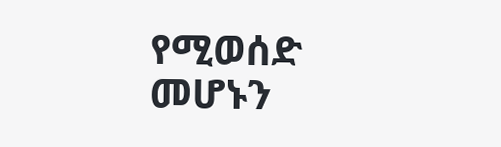የሚወሰድ መሆኑን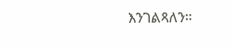እንገልጻለን።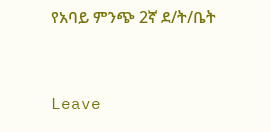የአባይ ምንጭ 2ኛ ደ/ት/ቤት


Leave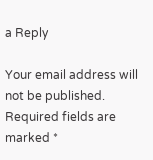a Reply

Your email address will not be published. Required fields are marked *